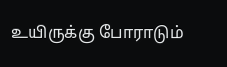உயிருக்கு போராடும்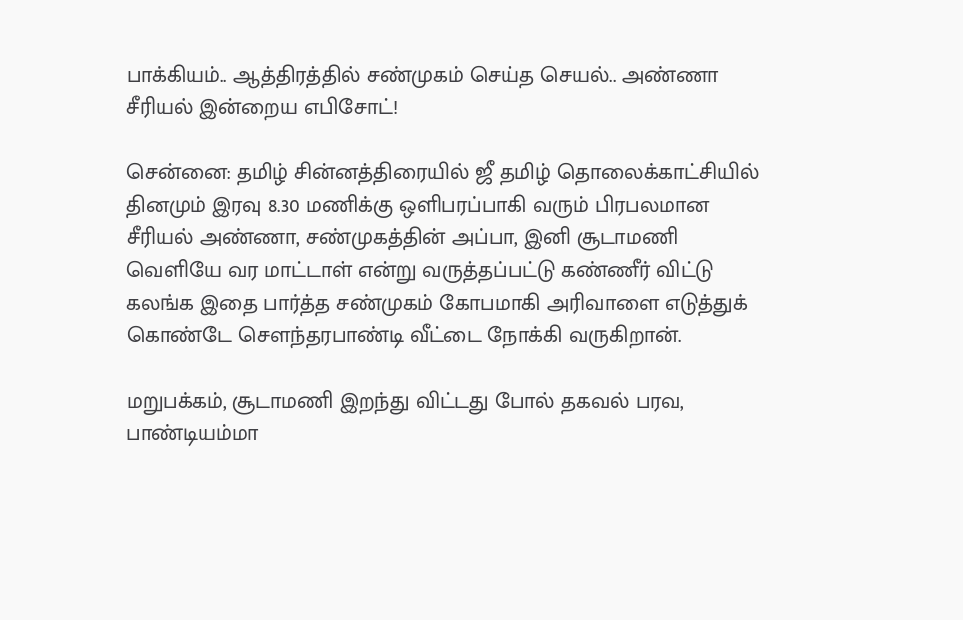பாக்கியம்.. ஆத்திரத்தில் சண்முகம் செய்த செயல்.. அண்ணா சீரியல் இன்றைய எபிசோட்!

சென்னை: தமிழ் சின்னத்திரையில் ஜீ தமிழ் தொலைக்காட்சியில் தினமும் இரவு 8.30 மணிக்கு ஒளிபரப்பாகி வரும் பிரபலமான சீரியல் அண்ணா, சண்முகத்தின் அப்பா, இனி சூடாமணி வெளியே வர மாட்டாள் என்று வருத்தப்பட்டு கண்ணீர் விட்டு கலங்க இதை பார்த்த சண்முகம் கோபமாகி அரிவாளை எடுத்துக் கொண்டே சௌந்தரபாண்டி வீட்டை நோக்கி வருகிறான்.

மறுபக்கம், சூடாமணி இறந்து விட்டது போல் தகவல் பரவ, பாண்டியம்மா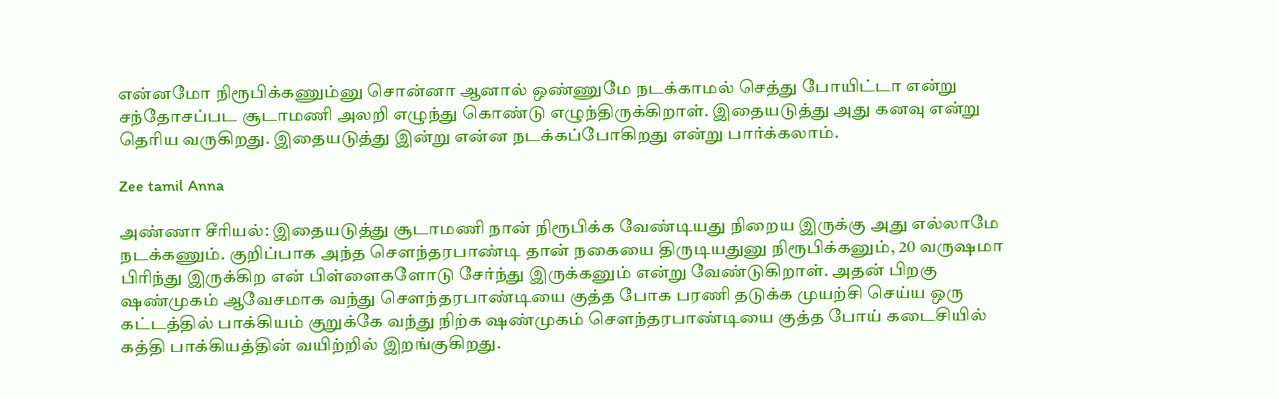என்னமோ நிரூபிக்கணும்னு சொன்னா ஆனால் ஒண்ணுமே நடக்காமல் செத்து போயிட்டா என்று சந்தோசப்பட சூடாமணி அலறி எழுந்து கொண்டு எழுந்திருக்கிறாள். இதையடுத்து அது கனவு என்று தெரிய வருகிறது. இதையடுத்து இன்று என்ன நடக்கப்போகிறது என்று பார்க்கலாம்.

Zee tamil Anna

அண்ணா சீரியல்: இதையடுத்து சூடாமணி நான் நிரூபிக்க வேண்டியது நிறைய இருக்கு அது எல்லாமே நடக்கணும். குறிப்பாக அந்த சௌந்தரபாண்டி தான் நகையை திருடியதுனு நிரூபிக்கனும், 20 வருஷமா பிரிந்து இருக்கிற என் பிள்ளைகளோடு சேர்ந்து இருக்கனும் என்று வேண்டுகிறாள். அதன் பிறகு ஷண்முகம் ஆவேசமாக வந்து சௌந்தரபாண்டியை குத்த போக பரணி தடுக்க முயற்சி செய்ய ஒரு கட்டத்தில் பாக்கியம் குறுக்கே வந்து நிற்க ஷண்முகம் சௌந்தரபாண்டியை குத்த போய் கடைசியில் கத்தி பாக்கியத்தின் வயிற்றில் இறங்குகிறது.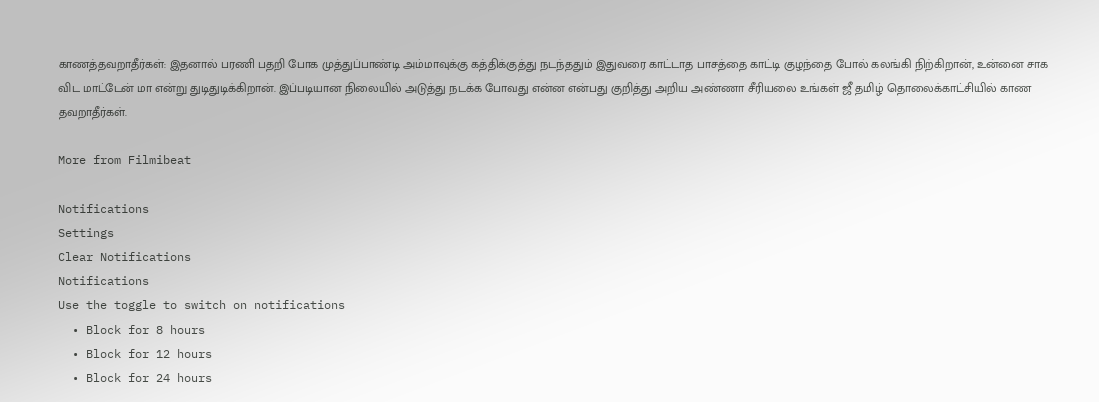காணத்தவறாதீர்கள்: இதனால் பரணி பதறி போக முத்துப்பாண்டி அம்மாவுக்கு கத்திக்குத்து நடந்ததும் இதுவரை காட்டாத பாசத்தை காட்டி குழந்தை போல் கலங்கி நிற்கிறான், உன்னை சாக விட மாட்டேன் மா என்று துடிதுடிக்கிறான். இப்படியான நிலையில் அடுத்து நடக்க போவது என்ன என்பது குறித்து அறிய அண்ணா சீரியலை உங்கள் ஜீ தமிழ் தொலைக்காட்சியில் காண தவறாதீர்கள்.

More from Filmibeat

Notifications
Settings
Clear Notifications
Notifications
Use the toggle to switch on notifications
  • Block for 8 hours
  • Block for 12 hours
  • Block for 24 hours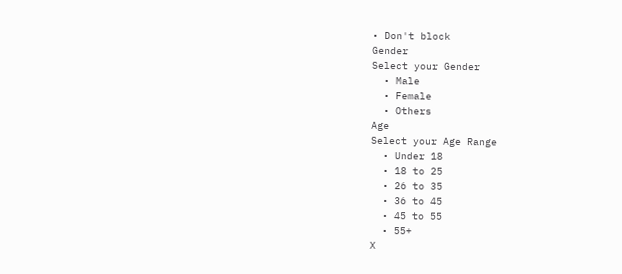• Don't block
Gender
Select your Gender
  • Male
  • Female
  • Others
Age
Select your Age Range
  • Under 18
  • 18 to 25
  • 26 to 35
  • 36 to 45
  • 45 to 55
  • 55+
X